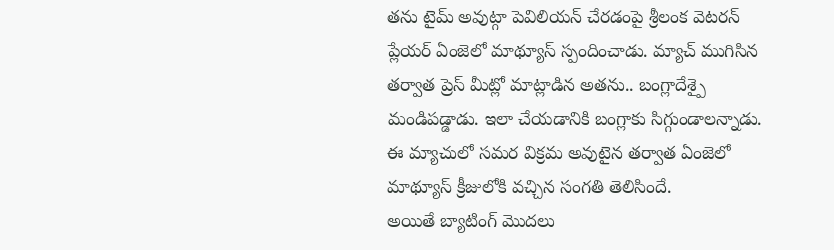తను టైమ్ అవుట్గా పెవిలియన్ చేరడంపై శ్రీలంక వెటరన్ ప్లేయర్ ఏంజెలో మాథ్యూస్ స్పందించాడు. మ్యాచ్ ముగిసిన తర్వాత ప్రెస్ మీట్లో మాట్లాడిన అతను.. బంగ్లాదేశ్పై మండిపడ్డాడు. ఇలా చేయడానికి బంగ్లాకు సిగ్గుండాలన్నాడు. ఈ మ్యాచులో సమర విక్రమ అవుటైన తర్వాత ఏంజెలో మాథ్యూస్ క్రీజులోకి వచ్చిన సంగతి తెలిసిందే.
అయితే బ్యాటింగ్ మొదలు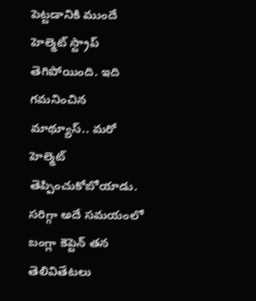పెట్టడానికి ముందే హెల్మెట్ స్ట్రాప్ తెగిపోయింది. ఇది గమనించిన మాథ్యూస్.. మరో హెల్మెట్ తెప్పించుకోబోయాడు. సరిగ్గా అదే సమయంలో బంగ్లా కెప్టెన్ తన తెలివితేటలు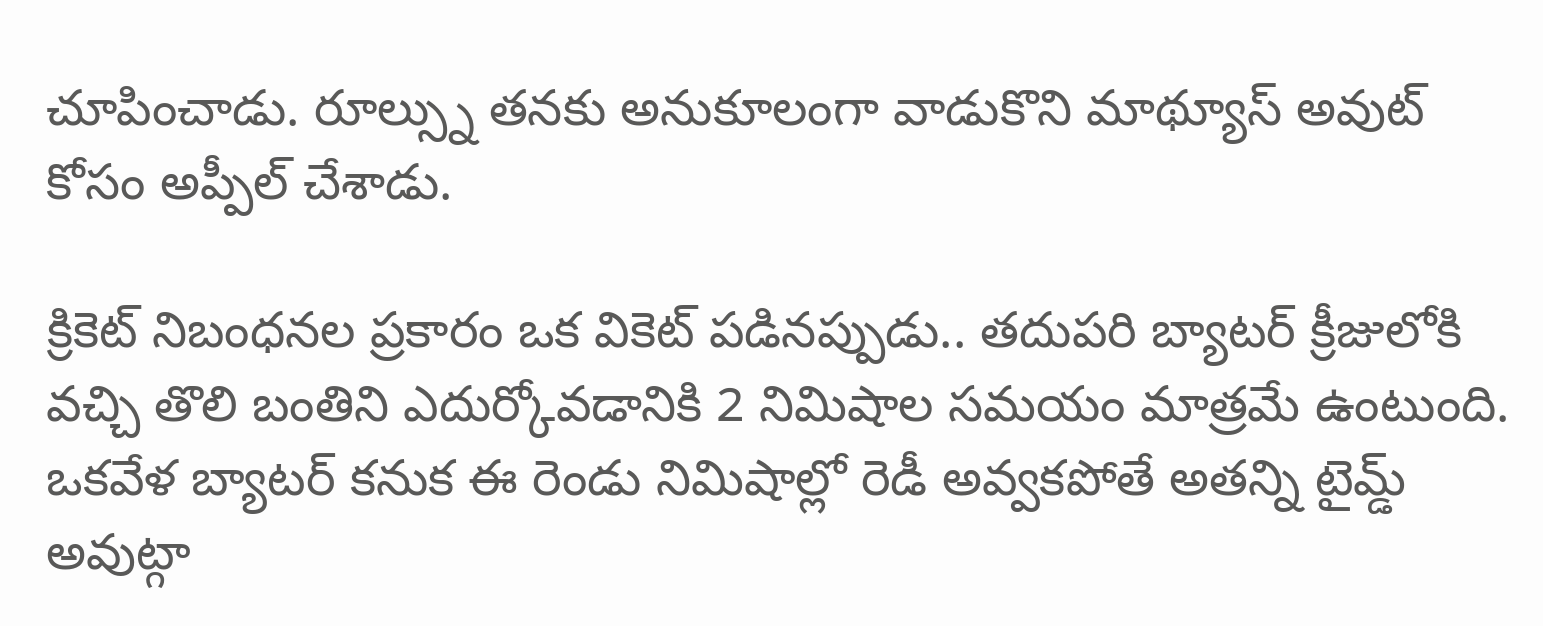చూపించాడు. రూల్స్ను తనకు అనుకూలంగా వాడుకొని మాథ్యూస్ అవుట్ కోసం అప్పీల్ చేశాడు.

క్రికెట్ నిబంధనల ప్రకారం ఒక వికెట్ పడినప్పుడు.. తదుపరి బ్యాటర్ క్రీజులోకి వచ్చి తొలి బంతిని ఎదుర్కోవడానికి 2 నిమిషాల సమయం మాత్రమే ఉంటుంది. ఒకవేళ బ్యాటర్ కనుక ఈ రెండు నిమిషాల్లో రెడీ అవ్వకపోతే అతన్ని టైమ్డ్ అవుట్గా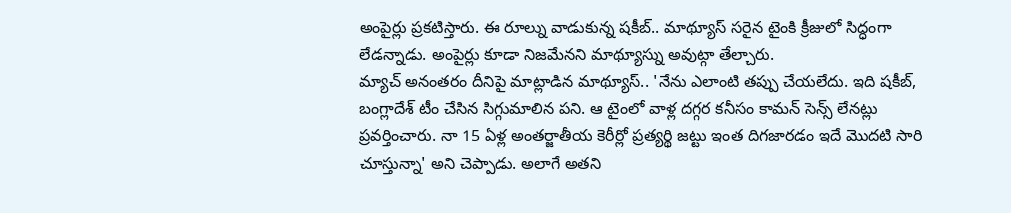అంపైర్లు ప్రకటిస్తారు. ఈ రూల్ను వాడుకున్న షకీబ్.. మాథ్యూస్ సరైన టైంకి క్రీజులో సిద్ధంగా లేడన్నాడు. అంపైర్లు కూడా నిజమేనని మాథ్యూస్ను అవుట్గా తేల్చారు.
మ్యాచ్ అనంతరం దీనిపై మాట్లాడిన మాథ్యూస్.. 'నేను ఎలాంటి తప్పు చేయలేదు. ఇది షకీబ్, బంగ్లాదేశ్ టీం చేసిన సిగ్గుమాలిన పని. ఆ టైంలో వాళ్ల దగ్గర కనీసం కామన్ సెన్స్ లేనట్లు ప్రవర్తించారు. నా 15 ఏళ్ల అంతర్జాతీయ కెరీర్లో ప్రత్యర్థి జట్టు ఇంత దిగజారడం ఇదే మొదటి సారి చూస్తున్నా' అని చెప్పాడు. అలాగే అతని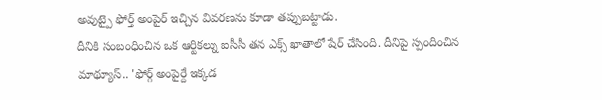అవుట్పై ఫోర్త్ అంపైర్ ఇచ్చిన వివరణను కూడా తప్పుబట్టాడు.
దీనికి సంబంధించిన ఒక ఆర్టికల్ను ఐసీసీ తన ఎక్స్ ఖాతాలో షేర్ చేసింది. దీనిపై స్పందించిన మాథ్యూస్.. 'ఫోర్గ్ అంపైర్దే ఇక్కడ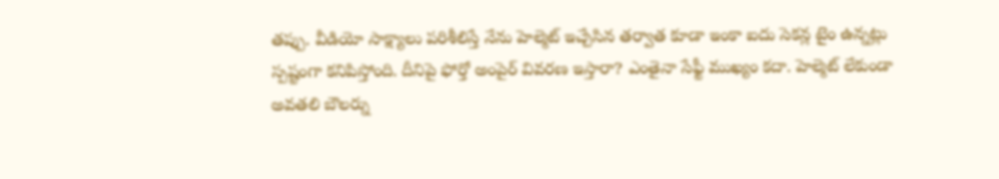తప్పు. వీడియో సాక్ష్యాలు పరిశీలిస్తే నేను హెల్మెట్ ఇచ్చేసిన తర్వాత కూడా ఇంకా ఐదు సెకన్ల టైం ఉన్నట్లు స్పష్టంగా కనిపిస్తోంది. దీనిపై ఫోర్తో అంపైర్ వివరణ ఇస్తారా? ఎంతైనా సేఫ్టీ ముఖ్యం కదా. హెల్మెట్ లేకుండా అవతలి బౌలర్ను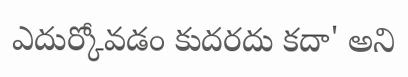ఎదుర్కోవడం కుదరదు కదా' అని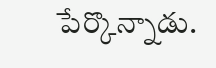పేర్కొన్నాడు.